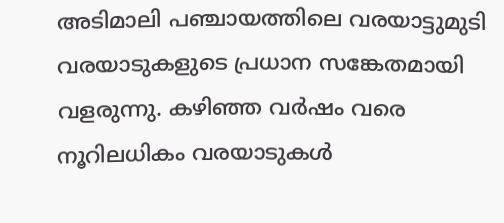അടിമാലി പഞ്ചായത്തിലെ വരയാട്ടുമുടി വരയാടുകളുടെ പ്രധാന സങ്കേതമായി വളരുന്നു. കഴിഞ്ഞ വർഷം വരെ നൂറിലധികം വരയാടുകൾ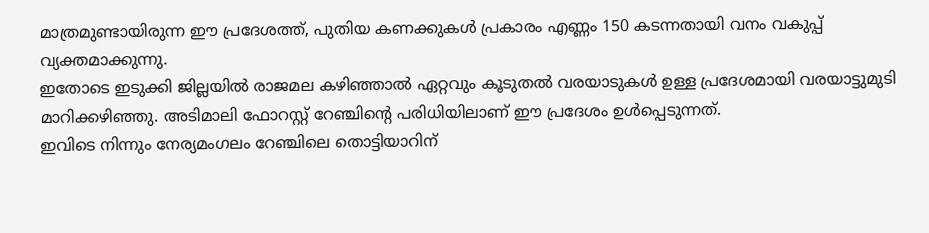മാത്രമുണ്ടായിരുന്ന ഈ പ്രദേശത്ത്, പുതിയ കണക്കുകൾ പ്രകാരം എണ്ണം 150 കടന്നതായി വനം വകുപ്പ് വ്യക്തമാക്കുന്നു.
ഇതോടെ ഇടുക്കി ജില്ലയിൽ രാജമല കഴിഞ്ഞാൽ ഏറ്റവും കൂടുതൽ വരയാടുകൾ ഉള്ള പ്രദേശമായി വരയാട്ടുമുടി മാറിക്കഴിഞ്ഞു. അടിമാലി ഫോറസ്റ്റ് റേഞ്ചിന്റെ പരിധിയിലാണ് ഈ പ്രദേശം ഉൾപ്പെടുന്നത്.
ഇവിടെ നിന്നും നേര്യമംഗലം റേഞ്ചിലെ തൊട്ടിയാറിന്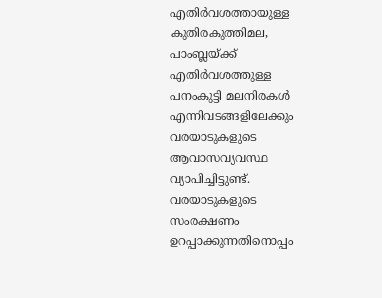എതിർവശത്തായുള്ള കുതിരകുത്തിമല, പാംബ്ലയ്ക്ക് എതിർവശത്തുള്ള പനംകുട്ടി മലനിരകൾ എന്നിവടങ്ങളിലേക്കും വരയാടുകളുടെ ആവാസവ്യവസ്ഥ വ്യാപിച്ചിട്ടുണ്ട്. വരയാടുകളുടെ സംരക്ഷണം ഉറപ്പാക്കുന്നതിനൊപ്പം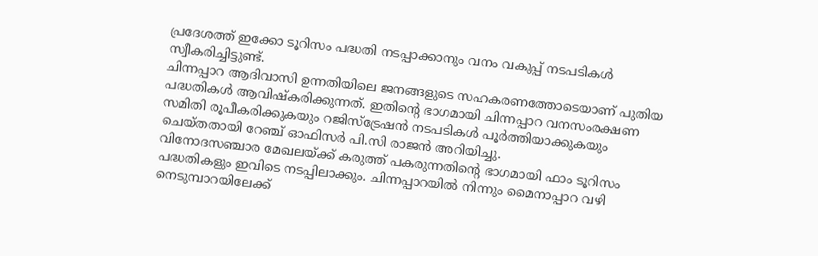പ്രദേശത്ത് ഇക്കോ ടൂറിസം പദ്ധതി നടപ്പാക്കാനും വനം വകുപ്പ് നടപടികൾ സ്വീകരിച്ചിട്ടുണ്ട്.
ചിന്നപ്പാറ ആദിവാസി ഉന്നതിയിലെ ജനങ്ങളുടെ സഹകരണത്തോടെയാണ് പുതിയ പദ്ധതികൾ ആവിഷ്കരിക്കുന്നത്. ഇതിന്റെ ഭാഗമായി ചിന്നപ്പാറ വനസംരക്ഷണ സമിതി രൂപീകരിക്കുകയും റജിസ്ട്രേഷൻ നടപടികൾ പൂർത്തിയാക്കുകയും ചെയ്തതായി റേഞ്ച് ഓഫിസർ പി.സി രാജൻ അറിയിച്ചു.
വിനോദസഞ്ചാര മേഖലയ്ക്ക് കരുത്ത് പകരുന്നതിന്റെ ഭാഗമായി ഫാം ടൂറിസം പദ്ധതികളും ഇവിടെ നടപ്പിലാക്കും. ചിന്നപ്പാറയിൽ നിന്നും മൈനാപ്പാറ വഴി നെടുമ്പാറയിലേക്ക്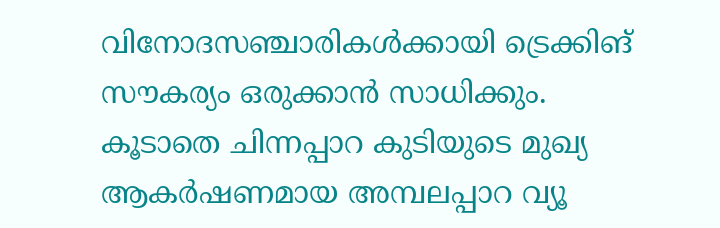വിനോദസഞ്ചാരികൾക്കായി ട്രെക്കിങ് സൗകര്യം ഒരുക്കാൻ സാധിക്കും.
കൂടാതെ ചിന്നപ്പാറ കുടിയുടെ മുഖ്യ ആകർഷണമായ അമ്പലപ്പാറ വ്യൂ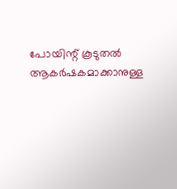പോയിന്റ് കൂടുതൽ ആകർഷകമാക്കാനുള്ള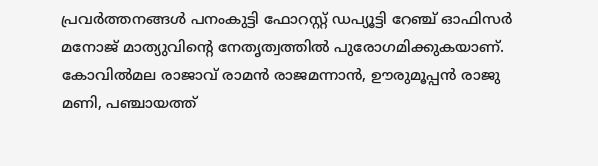പ്രവർത്തനങ്ങൾ പനംകുട്ടി ഫോറസ്റ്റ് ഡപ്യൂട്ടി റേഞ്ച് ഓഫിസർ മനോജ് മാത്യുവിന്റെ നേതൃത്വത്തിൽ പുരോഗമിക്കുകയാണ്. കോവിൽമല രാജാവ് രാമൻ രാജമന്നാൻ, ഊരുമൂപ്പൻ രാജു മണി, പഞ്ചായത്ത്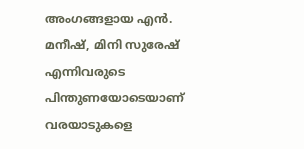അംഗങ്ങളായ എൻ.
മനീഷ്, മിനി സുരേഷ് എന്നിവരുടെ പിന്തുണയോടെയാണ് വരയാടുകളെ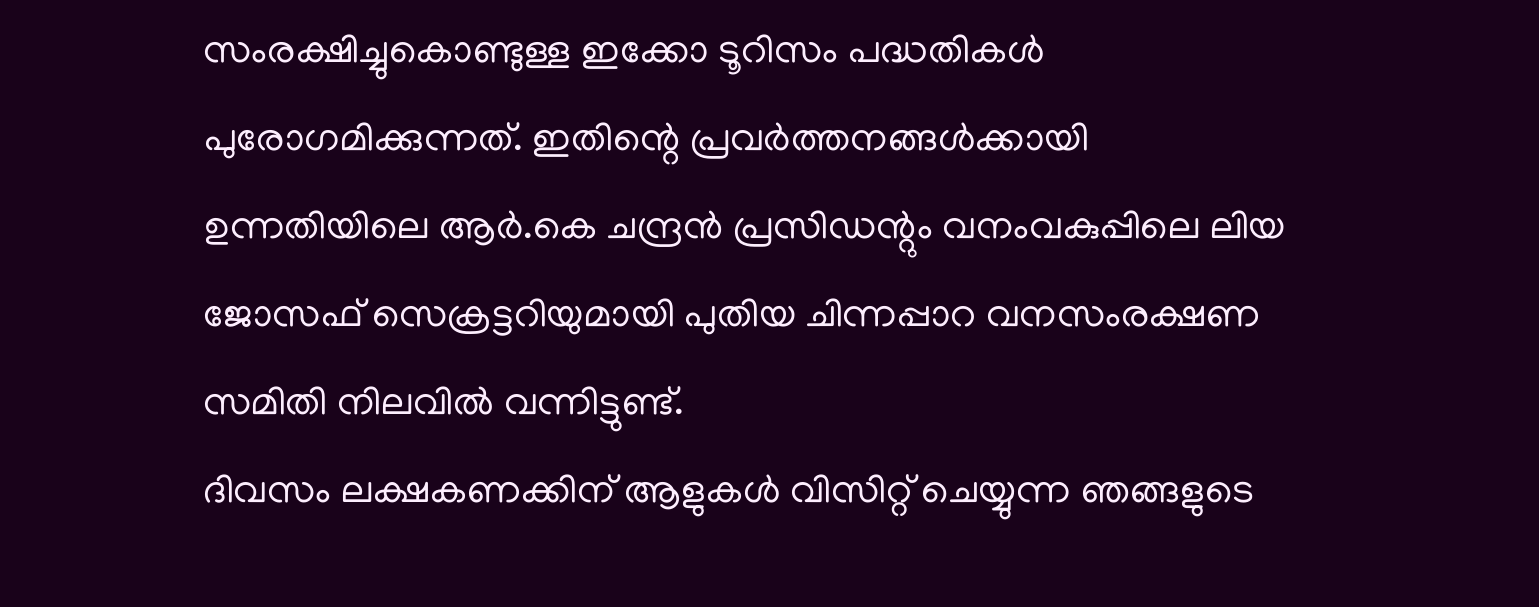സംരക്ഷിച്ചുകൊണ്ടുള്ള ഇക്കോ ടൂറിസം പദ്ധതികൾ പുരോഗമിക്കുന്നത്. ഇതിന്റെ പ്രവർത്തനങ്ങൾക്കായി ഉന്നതിയിലെ ആർ.കെ ചന്ദ്രൻ പ്രസിഡന്റും വനംവകുപ്പിലെ ലിയ ജോസഫ് സെക്രട്ടറിയുമായി പുതിയ ചിന്നപ്പാറ വനസംരക്ഷണ സമിതി നിലവിൽ വന്നിട്ടുണ്ട്.
ദിവസം ലക്ഷകണക്കിന് ആളുകൾ വിസിറ്റ് ചെയ്യുന്ന ഞങ്ങളുടെ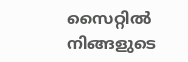സൈറ്റിൽ നിങ്ങളുടെ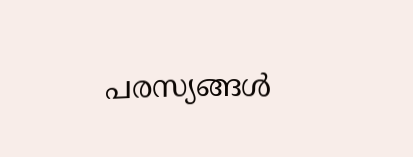പരസ്യങ്ങൾ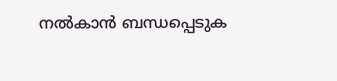നൽകാൻ ബന്ധപ്പെടുക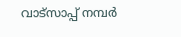വാട്സാപ്പ് നമ്പർ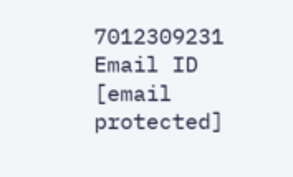7012309231 Email ID [email protected]